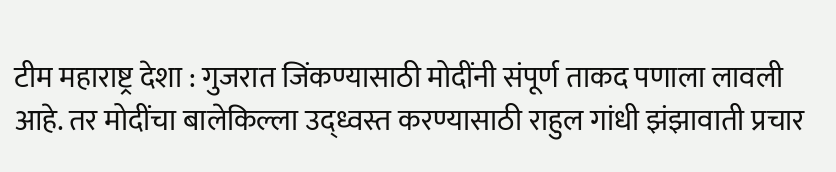टीम महाराष्ट्र देशा : गुजरात जिंकण्यासाठी मोदींनी संपूर्ण ताकद पणाला लावली आहे. तर मोदींचा बालेकिल्ला उद्ध्वस्त करण्यासाठी राहुल गांधी झंझावाती प्रचार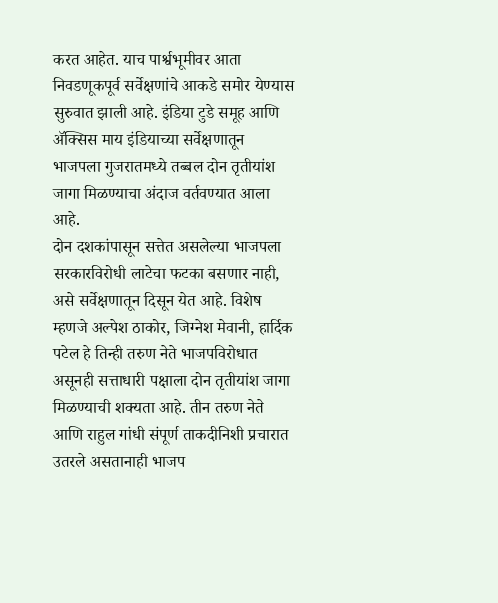करत आहेत. याच पार्श्वभूमीवर आता निवडणूकपूर्व सर्वेक्षणांचे आकडे समोर येण्यास सुरुवात झाली आहे. इंडिया टुडे समूह आणि ॲक्सिस माय इंडियाच्या सर्वेक्षणातून भाजपला गुजरातमध्ये तब्बल दोन तृतीयांश जागा मिळण्याचा अंदाज वर्तवण्यात आला आहे.
दोन दशकांपासून सत्तेत असलेल्या भाजपला सरकारविरोधी लाटेचा फटका बसणार नाही, असे सर्वेक्षणातून दिसून येत आहे. विशेष म्हणजे अल्पेश ठाकोर, जिग्नेश मेवानी, हार्दिक पटेल हे तिन्ही तरुण नेते भाजपविरोधात असूनही सत्ताधारी पक्षाला दोन तृतीयांश जागा मिळण्याची शक्यता आहे. तीन तरुण नेते आणि राहुल गांधी संपूर्ण ताकदीनिशी प्रचारात उतरले असतानाही भाजप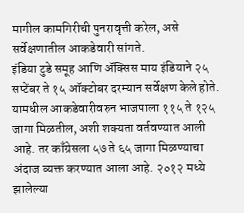मागील कामगिरीची पुनरावृत्ती करेल, असे सर्वेक्षणातील आकडेवारी सांगते.
इंडिया टुडे समूह आणि ॲक्सिस माय इंडियाने २५ सप्टेंबर ते १५ ऑक्टोबर दरम्यान सर्वेक्षण केले होते. यामधील आकडेवारीवरुन भाजपाला ११५ ते १२५ जागा मिळतील, अशी शक्यता वर्तवण्यात आली आहे. तर काँग्रेसला ५७ ते ६५ जागा मिळण्याचा अंदाज व्यक्त करण्यात आला आहे. २०१२ मध्ये झालेल्या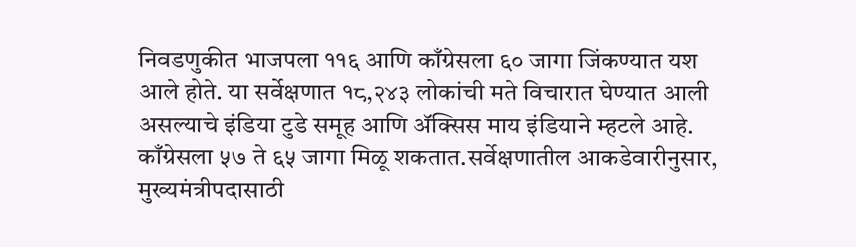निवडणुकीत भाजपला ११६ आणि काँग्रेसला ६० जागा जिंकण्यात यश आले होते. या सर्वेक्षणात १८,२४३ लोकांची मते विचारात घेण्यात आली असल्याचे इंडिया टुडे समूह आणि ॲक्सिस माय इंडियाने म्हटले आहे.
काँग्रेसला ५७ ते ६५ जागा मिळू शकतात.सर्वेक्षणातील आकडेवारीनुसार, मुख्यमंत्रीपदासाठी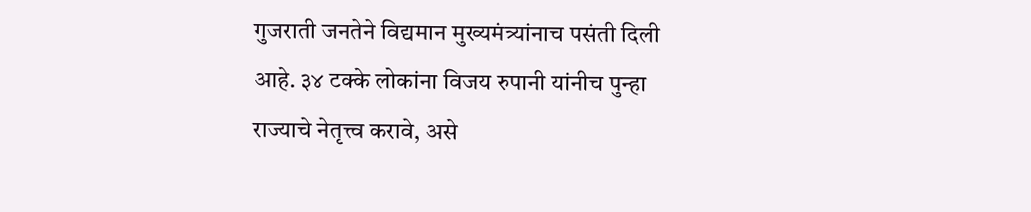गुजराती जनतेने विद्यमान मुख्यमंत्र्यांनाच पसंती दिली आहे. ३४ टक्के लोकांना विजय रुपानी यांनीच पुन्हा राज्याचे नेतृत्त्व करावे, असे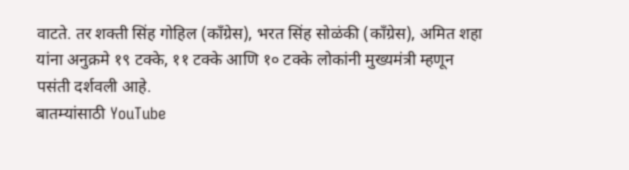वाटते. तर शक्ती सिंह गोहिल (काँग्रेस), भरत सिंह सोळंकी (काँग्रेस), अमित शहा यांना अनुक्रमे १९ टक्के, ११ टक्के आणि १० टक्के लोकांनी मुख्यमंत्री म्हणून पसंती दर्शवली आहे.
बातम्यांसाठी YouTube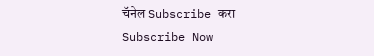चॅनेल Subscribe करा
Subscribe Now